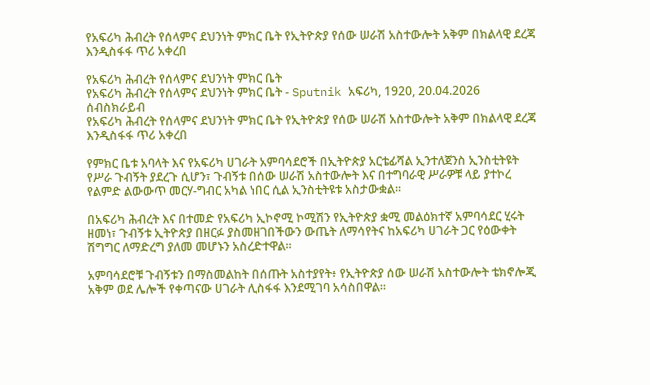የአፍሪካ ሕብረት የሰላምና ደህንነት ምክር ቤት የኢትዮጵያ የሰው ሠራሽ አስተውሎት አቅም በክልላዊ ደረጃ እንዲስፋፋ ጥሪ አቀረበ

የአፍሪካ ሕብረት የሰላምና ደህንነት ምክር ቤት
የአፍሪካ ሕብረት የሰላምና ደህንነት ምክር ቤት - Sputnik አፍሪካ, 1920, 20.04.2026
ሰብስክራይብ
የአፍሪካ ሕብረት የሰላምና ደህንነት ምክር ቤት የኢትዮጵያ የሰው ሠራሽ አስተውሎት አቅም በክልላዊ ደረጃ እንዲስፋፋ ጥሪ አቀረበ

የምክር ቤቱ አባላት እና የአፍሪካ ሀገራት አምባሳደሮች በኢትዮጵያ አርቴፊሻል ኢንተለጀንስ ኢንስቲትዩት የሥራ ጉብኝት ያደረጉ ሲሆን፣ ጉብኝቱ በሰው ሠራሽ አስተውሎት እና በተግባራዊ ሥራዎቹ ላይ ያተኮረ የልምድ ልውውጥ መርሃ-ግብር አካል ነበር ሲል ኢንስቲትዩቱ አስታውቋል።

በአፍሪካ ሕብረት እና በተመድ የአፍሪካ ኢኮኖሚ ኮሚሽን የኢትዮጵያ ቋሚ መልዕክተኛ አምባሳደር ሂሩት ዘመነ፣ ጉብኝቱ ኢትዮጵያ በዘርፉ ያስመዘገበችውን ውጤት ለማሳየትና ከአፍሪካ ሀገራት ጋር የዕውቀት ሽግግር ለማድረግ ያለመ መሆኑን አስረድተዋል።

አምባሳደሮቹ ጉብኝቱን በማስመልከት በሰጡት አስተያየት፥ የኢትዮጵያ ሰው ሠራሽ አስተውሎት ቴክኖሎጂ አቅም ወደ ሌሎች የቀጣናው ሀገራት ሊስፋፋ እንደሚገባ አሳስበዋል፡፡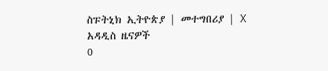ስፑትኒክ ኢትዮጵያ | መተግበሪያ | X
አዳዲስ ዜናዎች
0